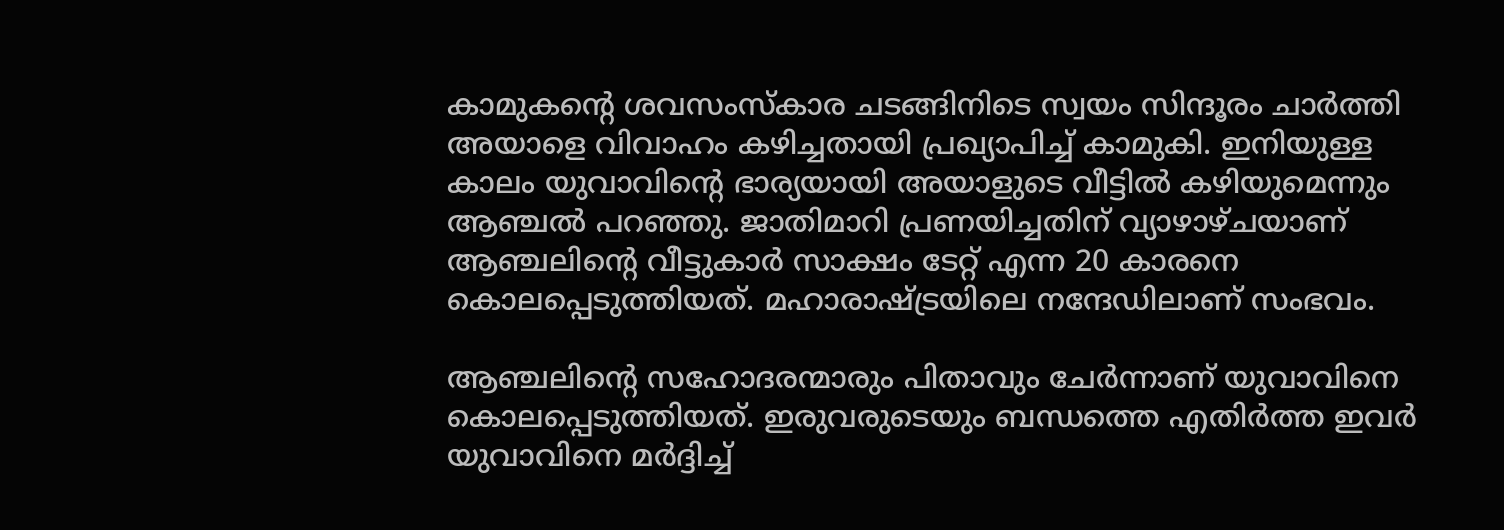കാമുകന്റെ ശവസംസ്കാര ചടങ്ങിനിടെ സ്വയം സിന്ദൂരം ചാർത്തി അയാളെ വിവാഹം കഴിച്ചതായി പ്രഖ്യാപിച്ച്‌ കാമുകി. ഇനിയുള്ള കാലം യുവാവിന്റെ ഭാര്യയായി അയാളുടെ വീട്ടില്‍ കഴിയുമെന്നും ആഞ്ചല്‍ പറഞ്ഞു. ജാതിമാറി പ്രണയിച്ചതിന് വ്യാഴാഴ്ചയാണ് ആഞ്ചലിന്റെ വീട്ടുകാർ സാക്ഷം ടേറ്റ് എന്ന 20 കാരനെ കൊലപ്പെടുത്തിയത്. മഹാരാഷ്‌ട്രയിലെ നന്ദേഡിലാണ് സംഭവം.

ആഞ്ചലിന്റെ സഹോദരന്മാരും പിതാവും ചേർന്നാണ് യുവാവിനെ കൊലപ്പെടുത്തിയത്. ഇരുവരുടെയും ബന്ധത്തെ എതിർത്ത ഇവർ യുവാവിനെ മർദ്ദിച്ച്‌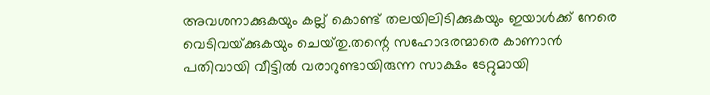അവശനാക്കുകയും കല്ല് കൊണ്ട് തലയിലിടിക്കുകയും ഇയാള്‍ക്ക് നേരെ വെടിവയ്‌ക്കുകയും ചെയ്‌തു.തന്റെ സഹോദരന്മാരെ കാണാൻ പതിവായി വീട്ടില്‍ വരാറുണ്ടായിരുന്ന സാക്ഷം ടേറ്റുമായി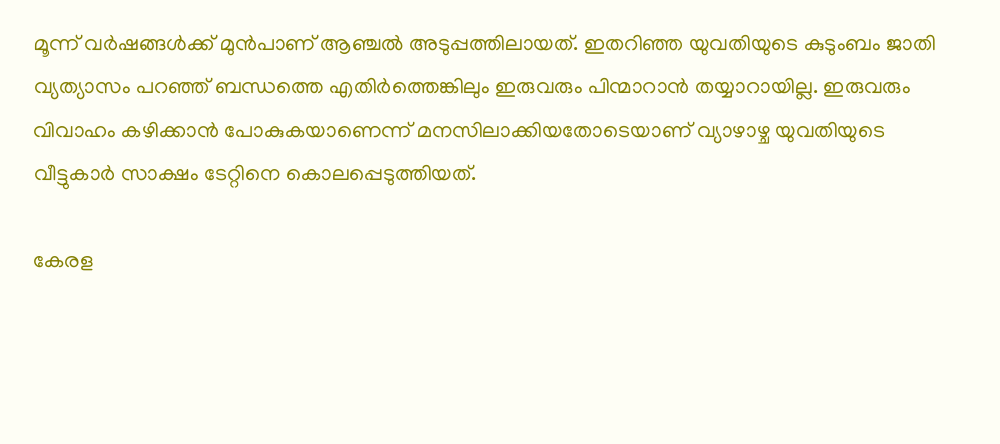മൂന്ന് വർഷങ്ങള്‍ക്ക് മുൻപാണ് ആഞ്ചല്‍ അടുപ്പത്തിലായത്. ഇതറിഞ്ഞ യുവതിയുടെ കുടുംബം ജാതി വ്യത്യാസം പറഞ്ഞ് ബന്ധത്തെ എതിർത്തെങ്കിലും ഇരുവരും പിന്മാറാൻ തയ്യാറായില്ല. ഇരുവരും വിവാഹം കഴിക്കാൻ പോകുകയാണെന്ന് മനസിലാക്കിയതോടെയാണ് വ്യാഴാഴ്ച യുവതിയുടെ വീട്ടുകാർ സാക്ഷം ടേറ്റിനെ കൊലപ്പെടുത്തിയത്.

കേരള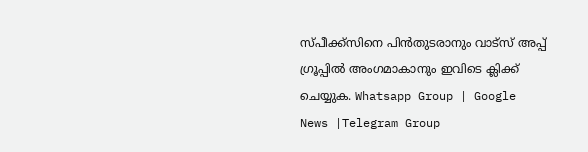സ്പീക്ക്സിനെ പിൻതുടരാനും വാട്സ് അപ്പ് ഗ്രൂപ്പിൽ അംഗമാകാനും ഇവിടെ ക്ലിക്ക് ചെയ്യുക. Whatsapp Group | Google News |Telegram Group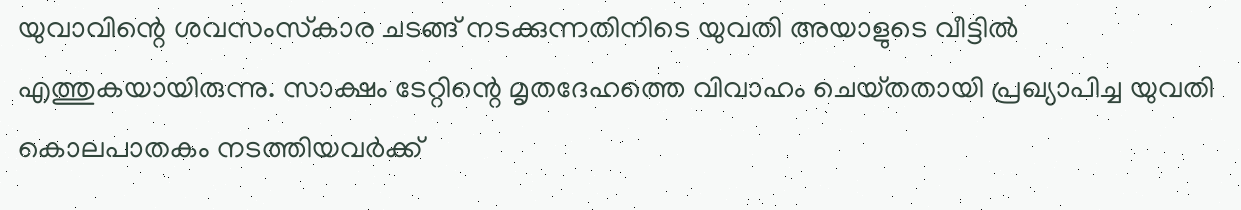യുവാവിന്റെ ശവസംസ്‌കാര ചടങ്ങ് നടക്കുന്നതിനിടെ യുവതി അയാളുടെ വീട്ടില്‍ എത്തുകയായിരുന്നു. സാക്ഷം ടേറ്റിന്റെ മൃതദേഹത്തെ വിവാഹം ചെയ്‌തതായി പ്രഖ്യാപിച്ച യുവതി കൊലപാതകം നടത്തിയവർക്ക്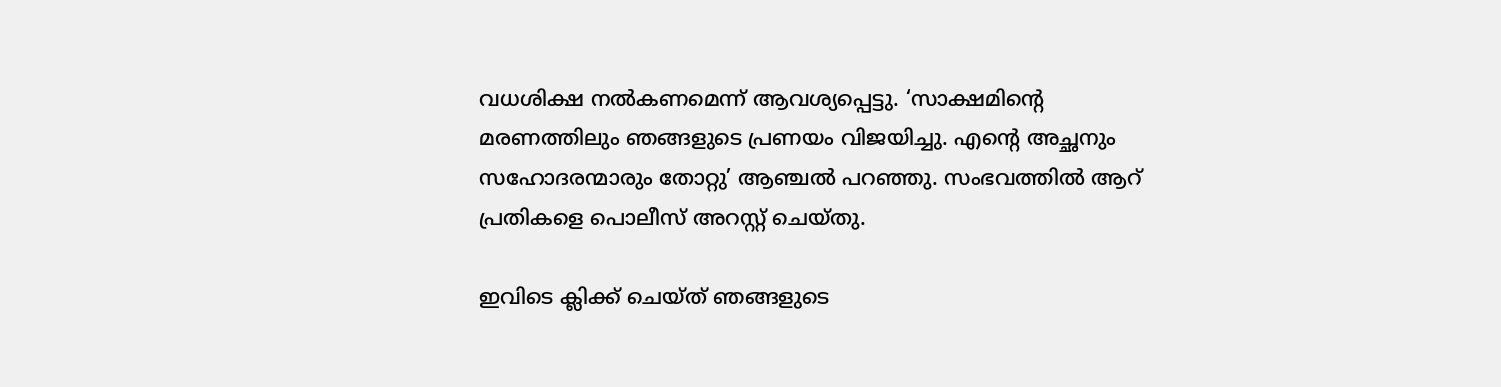വധശിക്ഷ നല്‍കണമെന്ന് ആവശ്യപ്പെട്ടു. ‘സാക്ഷമിന്റെ മരണത്തിലും ഞങ്ങളുടെ പ്രണയം വിജയിച്ചു. എന്റെ അച്ഛനും സഹോദരന്മാരും തോറ്റു’ ആഞ്ചല്‍ പറഞ്ഞു. സംഭവത്തില്‍ ആറ് പ്രതികളെ പൊലീസ് അറസ്റ്റ് ചെയ്‌തു.

ഇവിടെ ക്ലിക്ക് ചെയ്ത് ഞങ്ങളുടെ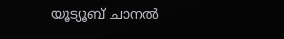യൂട്യൂബ് ചാനൽ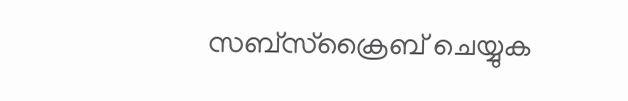സബ്സ്ക്രൈബ് ചെയ്യുക